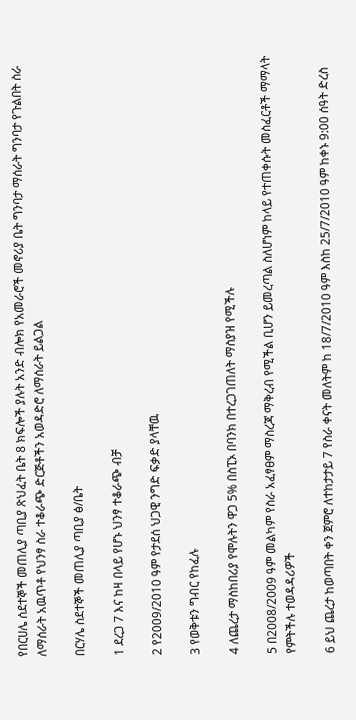የበርሀሌ ሰደተኞች መጠሊያ ጣቢያ ጽህፈት ቤት 8 ክፍሎች ያሉት አንድ ብሎክ የአመራሮች መኖሪያ ቤት ግንባታ ማሰራት ግንባታ የጉልበት ስራ ለማሰራት አዉጥቶ የህንፃ ስራ ተቆራጭ ድርጅቶችን አወዳድሮ ለማሰራት ይልጋል

በርሃሌ ስደተኞች መጠሊያ ጣቢያ ፅ/ቤት

1 ደረጋ 7 እና ከዛ በላይ የሆኑ ህንፃ ተቆራጭ ብቻ

2 የ2009/2010 ዓም የታደሰ ህጋዊ ንግድ ፍቃድ ያላቸዉ

3 የወቅቱን ግብር የከፈሉ

4 ለጨረታ ማስከበሪያ የሞሉትን ዋጋ 5% በስፒኦ በባንክ በተረጋገጠለት ማስያዝ የሚችሉ

5 በ2008/2009 ዓም መልካም የስራ አፈፃፀም ማስረጃ ማቅረብ የሚችል ቢሆን ይመረጣል ስለሆነም ከላይ የተጠቀሱት መስፈርቶች ማማላት የምትችሉ ተወዳዳሪዎች

6 ይህ ጨረታ ከወጣበት ቀን ጀምሮ ለተከታታይ 7 የስራ ቀናት መለትም ከ 18/7/2010 ዓም እስከ 25/7/2010 ዓም ከቀኑ 9:00 ሰዓት ድረስ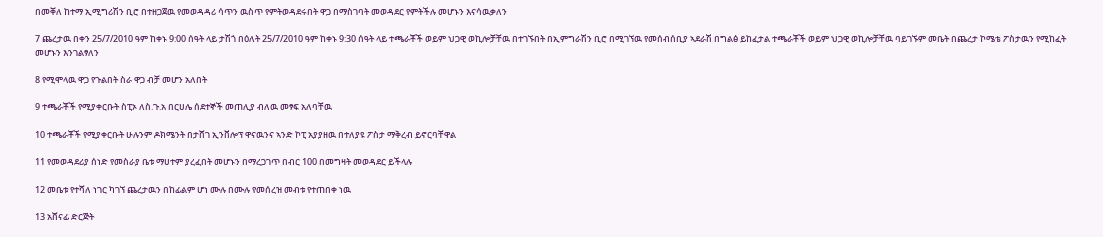በመቐለ ከተማ ኢሚግሪሽን ቢሮ በተዘጋጀዉ የመወዳዳሪ ሳጥን ዉስጥ የምትወዳደሩበት ዋጋ በማስገባት መወዳደር የምትችሉ መሆኑን እናሳዉቃለን

7 ጨረታዉ በቀን 25/7/2010 ዓም ከቀኑ 9:00 ሰዓት ላይ ታሽጎ በዕለት 25/7/2010 ዓም ከቀኑ 9:30 ሰዓት ላይ ተጫራቾች ወይም ህጋዊ ወኪሎቻቸዉ በተገኙበት በኢምግራሽን ቢሮ በሚገኘዉ የመሰብሰቢያ ኣደራሽ በግልፅ ይከፈታል ተጫራቾች ወይም ህጋዊ ወኪሎቻቸዉ ባይገኙም መቤት በጨረታ ኮሜቴ ፖስታዉን የሚከፈት መሆኑን እንገልፃለን

8 የሚሞላዉ ዋጋ የጉልበት ስራ ዋጋ ብቻ መሆን አለበት

9 ተጫራቾች የሚያቀርቡት ስፒኦ ለስ.ጉ.አ በርሀሌ ሰደተኞች መጠሊያ ብለዉ መፃፍ አለባቸዉ

10 ተጫራቾች የሚያቀርቡት ሁሉንም ዶክሜንት በታሸገ ኢንቨሎፕ ዋናዉንና ኣንድ ኮፒ አያያዘዉ በተለያዩ ፖስታ ማቅረብ ይኖርባቸዋል

11 የመወዳደሪያ ሰነድ የመስራያ ቤቱ ማሀተም ያረፈበት መሆኑን በማረጋገጥ በብር 100 በመግዛት መወዳደር ይችላሉ

12 መቤቱ የተሻለ ነገር ካገኘ ጨረታዉን በከፊልም ሆነ ሙሉ በሙሉ የመሰረዝ መብቱ የተጠበቀ ነዉ

13 አሸናፊ ድርጅት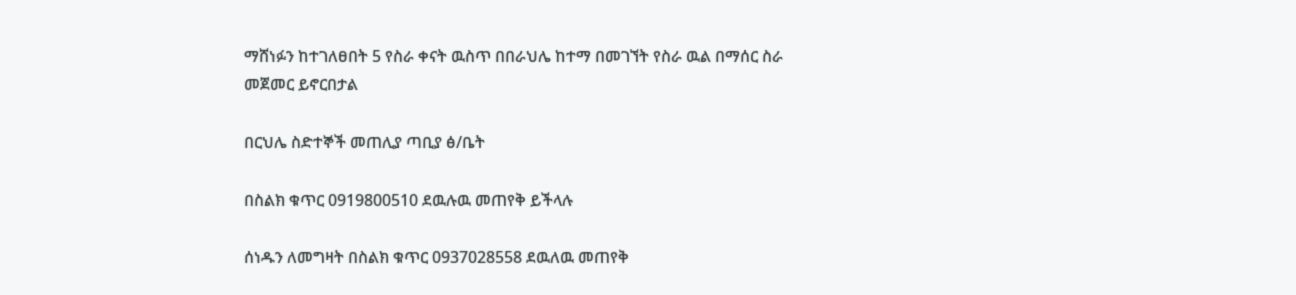ማሸነፉን ከተገለፀበት 5 የስራ ቀናት ዉስጥ በበራህሌ ከተማ በመገኘት የስራ ዉል በማሰር ስራ መጀመር ይኖርበታል

በርህሌ ስድተኞች መጠሊያ ጣቢያ ፅ/ቤት

በስልክ ቁጥር 0919800510 ደዉሉዉ መጠየቅ ይችላሉ

ሰነዱን ለመግዛት በስልክ ቁጥር 0937028558 ደዉለዉ መጠየቅ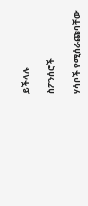ይችላሉ

ስፖንሰሮች

ሃሳቦች የሚሰራጩባቸው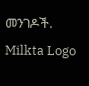መንገዶች.
Milkta Logo